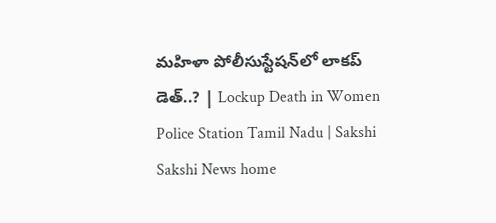మహిళా పోలీసుస్టేషన్‌లో లాకప్‌ డెత్‌..? | Lockup Death in Women Police Station Tamil Nadu | Sakshi
Sakshi News home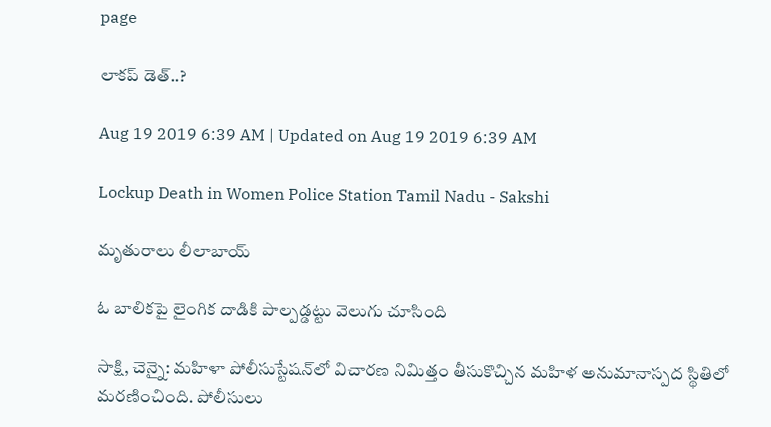page

లాకప్‌ డెత్‌..?

Aug 19 2019 6:39 AM | Updated on Aug 19 2019 6:39 AM

Lockup Death in Women Police Station Tamil Nadu - Sakshi

మృతురాలు లీలాబాయ్‌

ఓ బాలికపై లైంగిక దాడికి పాల్పడ్డట్టు వెలుగు చూసింది

సాక్షి, చెన్నై: మహిళా పోలీసుస్టేషన్‌లో విచారణ నిమిత్తం తీసుకొచ్చిన మహిళ అనుమానాస్పద స్థితిలో మరణించింది. పోలీసులు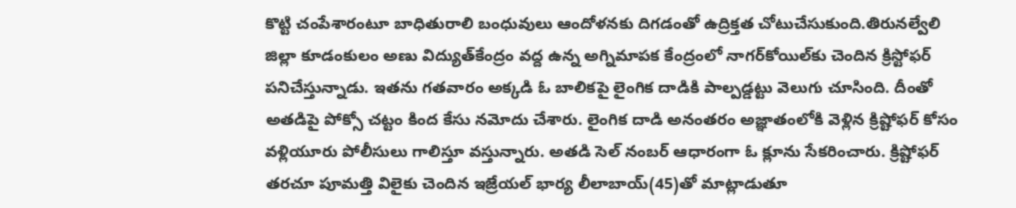కొట్టి చంపేశారంటూ బాధితురాలి బంధువులు ఆందోళనకు దిగడంతో ఉద్రిక్తత చోటుచేసుకుంది.తిరునల్వేలి జిల్లా కూడంకులం అణు విద్యుత్‌కేంద్రం వద్ద ఉన్న అగ్నిమాపక కేంద్రంలో నాగర్‌కోయిల్‌కు చెందిన క్రిస్టోఫర్‌ పనిచేస్తున్నాడు. ఇతను గతవారం అక్కడి ఓ బాలికపై లైంగిక దాడికి పాల్పడ్డట్టు వెలుగు చూసింది. దీంతో అతడిపై పోక్సో చట్టం కింద కేసు నమోదు చేశారు. లైంగిక దాడి అనంతరం అజ్ఞాతంలోకి వెళ్లిన క్రిష్టోఫర్‌ కోసం వళ్లియూరు పోలీసులు గాలిస్తూ వస్తున్నారు. అతడి సెల్‌ నంబర్‌ ఆధారంగా ఓ క్లూను సేకరించారు. క్రిష్టోఫర్‌ తరచూ పూమత్తి విలైకు చెందిన ఇజ్రేయల్‌ భార్య లీలాబాయ్‌(45)తో మాట్లాడుతూ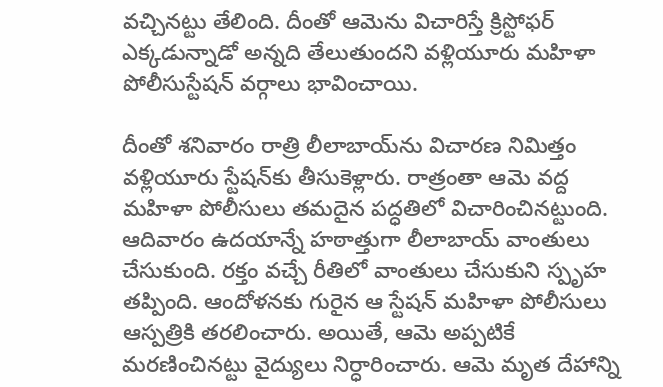వచ్చినట్టు తేలింది. దీంతో ఆమెను విచారిస్తే క్రిస్టోఫర్‌ ఎక్కడున్నాడో అన్నది తేలుతుందని వళ్లియూరు మహిళా పోలీసుస్టేషన్‌ వర్గాలు భావించాయి.

దీంతో శనివారం రాత్రి లీలాబాయ్‌ను విచారణ నిమిత్తం వళ్లియూరు స్టేషన్‌కు తీసుకెళ్లారు. రాత్రంతా ఆమె వద్ద మహిళా పోలీసులు తమదైన పద్ధతిలో విచారించినట్టుంది. ఆదివారం ఉదయాన్నే హఠాత్తుగా లీలాబాయ్‌ వాంతులు చేసుకుంది. రక్తం వచ్చే రీతిలో వాంతులు చేసుకుని స్పృహ తప్పింది. ఆందోళనకు గురైన ఆ స్టేషన్‌ మహిళా పోలీసులు ఆస్పత్రికి తరలించారు. అయితే, ఆమె అప్పటికే మరణించినట్టు వైద్యులు నిర్ధారించారు. ఆమె మృత దేహాన్ని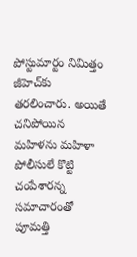పోస్టుమార్టం నిమిత్తం జీహెచ్‌కు తరలించారు. అయితే చనిపోయిన మహిళను మహిళా పోలీసులే కొట్టి చంపేశారన్న సమాచారంతో పూమత్తి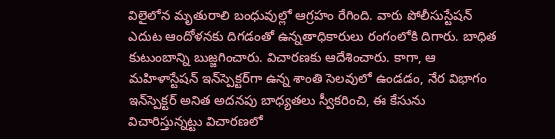విలైలోన మృతురాలి బంధువుల్లో ఆగ్రహం రేగింది. వారు పోలీసుస్టేషన్‌ ఎదుట ఆందోళనకు దిగడంతో ఉన్నతాధికారులు రంగంలోకి దిగారు. బాధిత కుటుంబాన్ని బుజ్జగించారు. విచారణకు ఆదేశించారు. కాగా, ఆ మహిళాస్టేషన్‌ ఇన్‌స్పెక్టర్‌గా ఉన్న శాంతి సెలవులో ఉండడం, నేర విభాగం ఇన్‌స్పెక్టర్‌ అనిత అదనపు బాధ్యతలు స్వీకరించి, ఈ కేసును విచారిస్తున్నట్టు విచారణలో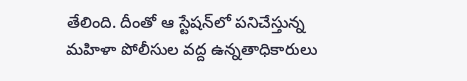తేలింది. దీంతో ఆ స్టేషన్‌లో పనిచేస్తున్న మహిళా పోలీసుల వద్ద ఉన్నతాధికారులు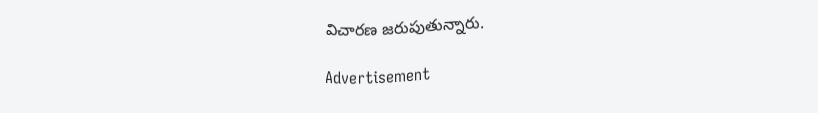విచారణ జరుపుతున్నారు.

Advertisement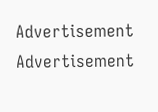Advertisement
Advertisement